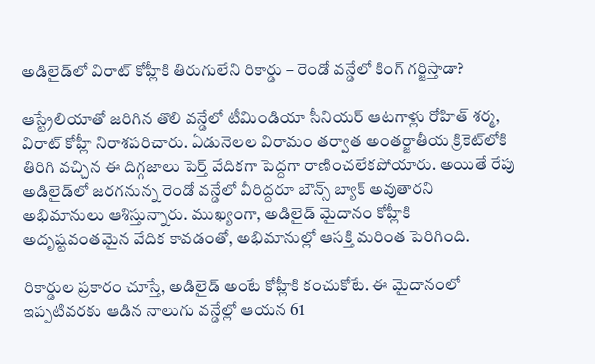అడిలైడ్‌లో విరాట్ కోహ్లీకి తిరుగులేని రికార్డు – రెండో వన్డేలో కింగ్ గర్జిస్తాడా?

ఆస్ట్రేలియాతో జరిగిన తొలి వన్డేలో టీమిండియా సీనియర్ ఆటగాళ్లు రోహిత్ శర్మ, విరాట్ కోహ్లీ నిరాశపరిచారు. ఏడునెలల విరామం తర్వాత అంతర్జాతీయ క్రికెట్‌లోకి తిరిగి వచ్చిన ఈ దిగ్గజాలు పెర్త్ వేదికగా పెద్దగా రాణించలేకపోయారు. అయితే రేపు అడిలైడ్‌లో జరగనున్న రెండో వన్డేలో వీరిద్దరూ బౌన్స్ బ్యాక్ అవుతారని అభిమానులు ఆశిస్తున్నారు. ముఖ్యంగా, అడిలైడ్ మైదానం కోహ్లీకి అదృష్టవంతమైన వేదిక కావడంతో, అభిమానుల్లో ఆసక్తి మరింత పెరిగింది.

రికార్డుల ప్రకారం చూస్తే, అడిలైడ్ అంటే కోహ్లీకి కంచుకోటే. ఈ మైదానంలో ఇప్పటివరకు ఆడిన నాలుగు వన్డేల్లో ఆయన 61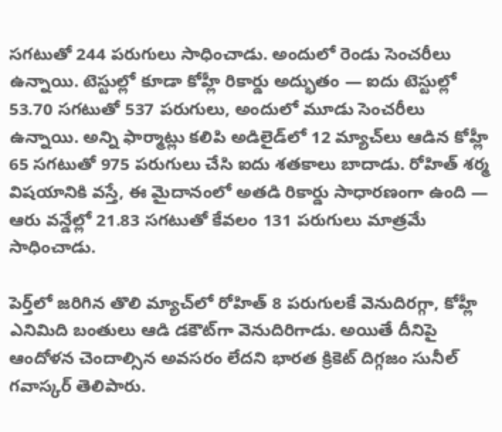సగటుతో 244 పరుగులు సాధించాడు. అందులో రెండు సెంచరీలు ఉన్నాయి. టెస్టుల్లో కూడా కోహ్లీ రికార్డు అద్భుతం — ఐదు టెస్టుల్లో 53.70 సగటుతో 537 పరుగులు, అందులో మూడు సెంచరీలు ఉన్నాయి. అన్ని ఫార్మాట్లు కలిపి అడిలైడ్‌లో 12 మ్యాచ్‌లు ఆడిన కోహ్లీ 65 సగటుతో 975 పరుగులు చేసి ఐదు శతకాలు బాదాడు. రోహిత్ శర్మ విషయానికి వస్తే, ఈ మైదానంలో అతడి రికార్డు సాధారణంగా ఉంది — ఆరు వన్డేల్లో 21.83 సగటుతో కేవలం 131 పరుగులు మాత్రమే సాధించాడు.

పెర్త్‌లో జరిగిన తొలి మ్యాచ్‌లో రోహిత్ 8 పరుగులకే వెనుదిరగ్గా, కోహ్లీ ఎనిమిది బంతులు ఆడి డకౌట్‌గా వెనుదిరిగాడు. అయితే దీనిపై ఆందోళన చెందాల్సిన అవసరం లేదని భారత క్రికెట్ దిగ్గజం సునీల్ గవాస్కర్ తెలిపారు.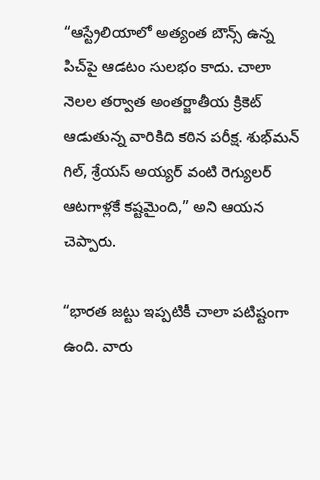“ఆస్ట్రేలియాలో అత్యంత బౌన్స్ ఉన్న పిచ్‌పై ఆడటం సులభం కాదు. చాలా నెలల తర్వాత అంతర్జాతీయ క్రికెట్ ఆడుతున్న వారికిది కఠిన పరీక్ష. శుభ్‌మన్ గిల్, శ్రేయస్ అయ్యర్ వంటి రెగ్యులర్ ఆటగాళ్లకే కష్టమైంది,” అని ఆయన చెప్పారు.

“భారత జట్టు ఇప్పటికీ చాలా పటిష్టంగా ఉంది. వారు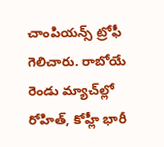చాంపియన్స్ ట్రోఫీ గెలిచారు. రాబోయే రెండు మ్యాచ్‌ల్లో రోహిత్, కోహ్లీ భారీ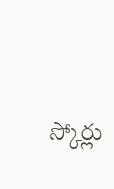స్కోర్లు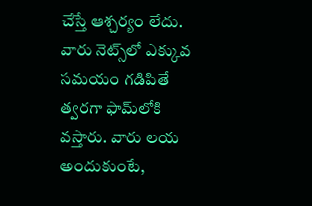చేస్తే ఆశ్చర్యం లేదు. వారు నెట్స్‌లో ఎక్కువ సమయం గడిపితే త్వరగా ఫామ్‌లోకి వస్తారు. వారు లయ అందుకుంటే,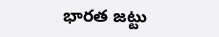భారత జట్టు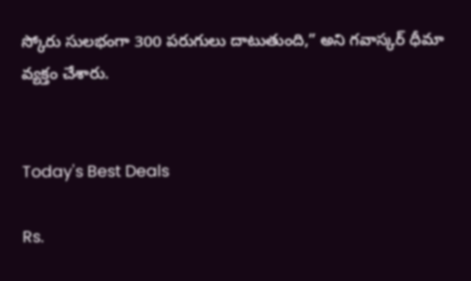స్కోరు సులభంగా 300 పరుగులు దాటుతుంది,” అని గవాస్కర్ ధీమా వ్యక్తం చేశారు.


Today's Best Deals

Rs.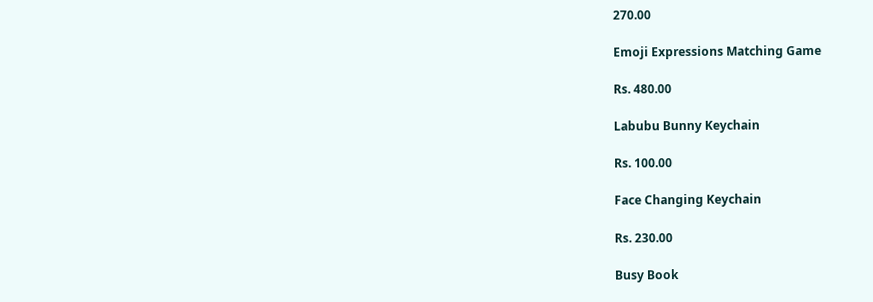270.00

Emoji Expressions Matching Game

Rs. 480.00

Labubu Bunny Keychain

Rs. 100.00

Face Changing Keychain

Rs. 230.00

Busy Book